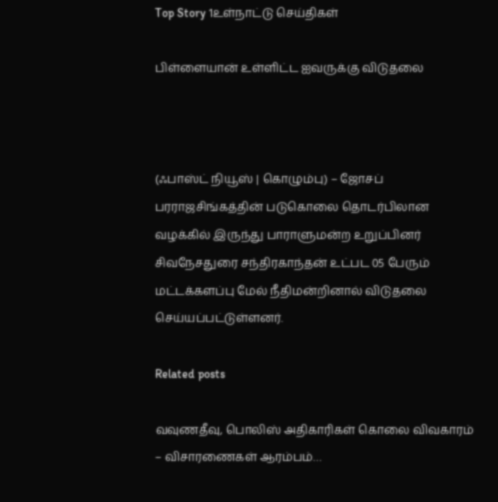Top Story 1உள்நாட்டு செய்திகள்

பிள்ளையான் உள்ளிட்ட ஐவருக்கு விடுதலை



(ஃபாஸ்ட் நியூஸ் | கொழும்பு) – ஜோசப் பரராஜசிங்கத்தின் படுகொலை தொடர்பிலான வழக்கில் இருந்து பாராளுமன்ற உறுப்பினர் சிவநேசதுரை சந்திரகாந்தன் உட்பட 05 பேரும் மட்டக்களப்பு மேல் நீதிமன்றினால் விடுதலை செய்யப்பட்டுள்ளனர்.

Related posts

வவுணதீவு, பொலிஸ் அதிகாரிகள் கொலை விவகாரம் – விசாரணைகள் ஆரம்பம்…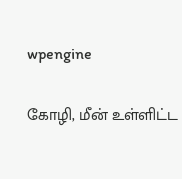wpengine

கோழி, மீன் உள்ளிட்ட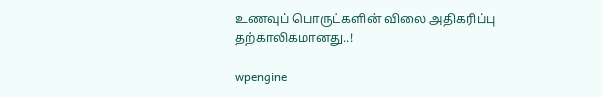உணவுப் பொருட்களின் விலை அதிகரிப்பு தற்காலிகமானது..!

wpengine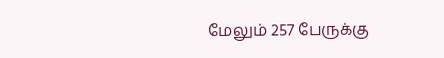மேலும் 257 பேருக்கு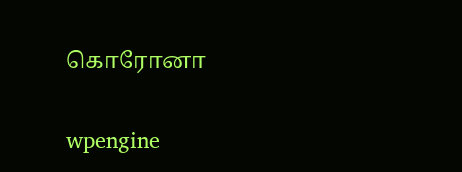கொரோனா

wpengine